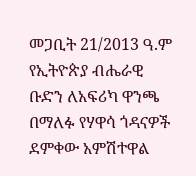መጋቢት 21/2013 ዓ.ም
የኢትዮጵያ ብሔራዊ ቡድን ለአፍሪካ ዋንጫ በማለፉ የሃዋሳ ጎዳናዎች ደምቀው አምሽተዋል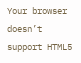Your browser doesn’t support HTML5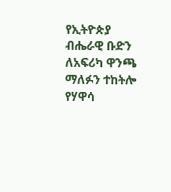የኢትዮጵያ ብሔራዊ ቡድን ለአፍሪካ ዋንጫ ማለፉን ተከትሎ የሃዋሳ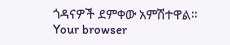ጎዳናዎች ደምቀው አምሽተዋል።
Your browser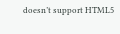doesn’t support HTML5